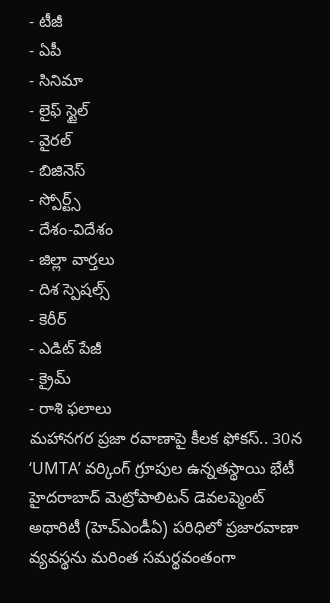- టీజీ
- ఏపీ
- సినిమా
- లైఫ్ స్టైల్
- వైరల్
- బిజినెస్
- స్పోర్ట్స్
- దేశం-విదేశం
- జిల్లా వార్తలు
- దిశ స్పెషల్స్
- కెరీర్
- ఎడిట్ పేజీ
- క్రైమ్
- రాశి ఫలాలు
మహానగర ప్రజా రవాణాపై కీలక ఫోకస్.. 30న ‘UMTA’ వర్కింగ్ గ్రూపుల ఉన్నతస్థాయి భేటీ
హైదరాబాద్ మెట్రోపాలిటన్ డెవలప్మెంట్ అథారిటీ (హెచ్ఎండీఏ) పరిధిలో ప్రజారవాణా వ్యవస్థను మరింత సమర్థవంతంగా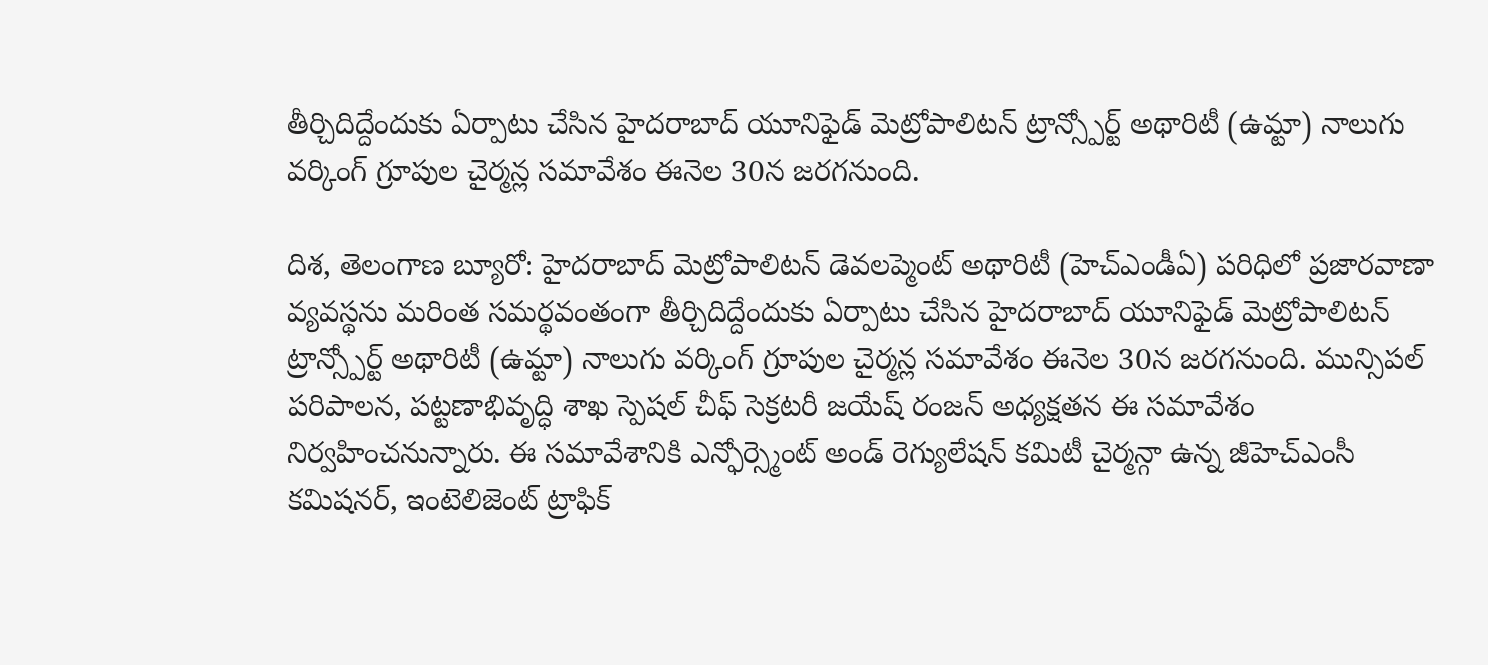తీర్చిదిద్దేందుకు ఏర్పాటు చేసిన హైదరాబాద్ యూనిఫైడ్ మెట్రోపాలిటన్ ట్రాన్స్పోర్ట్ అథారిటీ (ఉమ్టా) నాలుగు వర్కింగ్ గ్రూపుల చైర్మన్ల సమావేశం ఈనెల 30న జరగనుంది.

దిశ, తెలంగాణ బ్యూరో: హైదరాబాద్ మెట్రోపాలిటన్ డెవలప్మెంట్ అథారిటీ (హెచ్ఎండీఏ) పరిధిలో ప్రజారవాణా వ్యవస్థను మరింత సమర్థవంతంగా తీర్చిదిద్దేందుకు ఏర్పాటు చేసిన హైదరాబాద్ యూనిఫైడ్ మెట్రోపాలిటన్ ట్రాన్స్పోర్ట్ అథారిటీ (ఉమ్టా) నాలుగు వర్కింగ్ గ్రూపుల చైర్మన్ల సమావేశం ఈనెల 30న జరగనుంది. మున్సిపల్ పరిపాలన, పట్టణాభివృద్ధి శాఖ స్పెషల్ చీఫ్ సెక్రటరీ జయేష్ రంజన్ అధ్యక్షతన ఈ సమావేశం నిర్వహించనున్నారు. ఈ సమావేశానికి ఎన్ఫోర్స్మెంట్ అండ్ రెగ్యులేషన్ కమిటీ చైర్మన్గా ఉన్న జీహెచ్ఎంసీ కమిషనర్, ఇంటెలిజెంట్ ట్రాఫిక్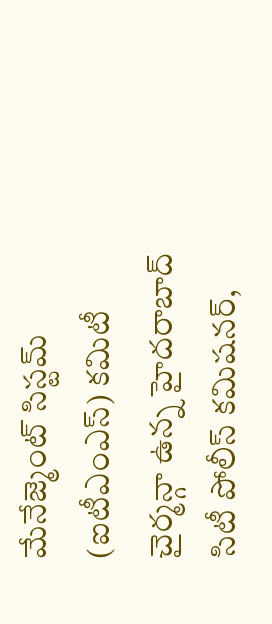మేనేజ్మెంట్ సిస్టమ్ (ఐటీఎంఎస్) కమిటీ చైర్మన్గా ఉన్న హైదరాబాద్ సిటీ పోలీస్ కమిషనర్,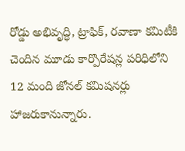రోడ్డు అభివృద్ధి, ట్రాఫిక్, రవాణా కమిటీకి చెందిన మూడు కార్పొరేషన్ల పరిధిలోని 12 మంది జోనల్ కమిషనర్లు హాజరుకానున్నారు.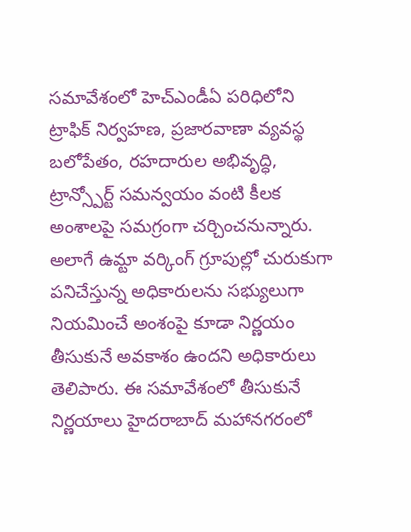సమావేశంలో హెచ్ఎండీఏ పరిధిలోని ట్రాఫిక్ నిర్వహణ, ప్రజారవాణా వ్యవస్థ బలోపేతం, రహదారుల అభివృద్ధి, ట్రాన్స్పోర్ట్ సమన్వయం వంటి కీలక అంశాలపై సమగ్రంగా చర్చించనున్నారు. అలాగే ఉమ్టా వర్కింగ్ గ్రూపుల్లో చురుకుగా పనిచేస్తున్న అధికారులను సభ్యులుగా నియమించే అంశంపై కూడా నిర్ణయం తీసుకునే అవకాశం ఉందని అధికారులు తెలిపారు. ఈ సమావేశంలో తీసుకునే నిర్ణయాలు హైదరాబాద్ మహానగరంలో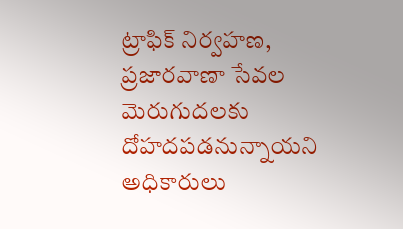ట్రాఫిక్ నిర్వహణ, ప్రజారవాణా సేవల మెరుగుదలకు దోహదపడనున్నాయని అధికారులు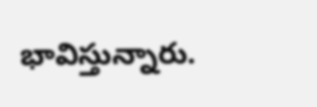భావిస్తున్నారు.